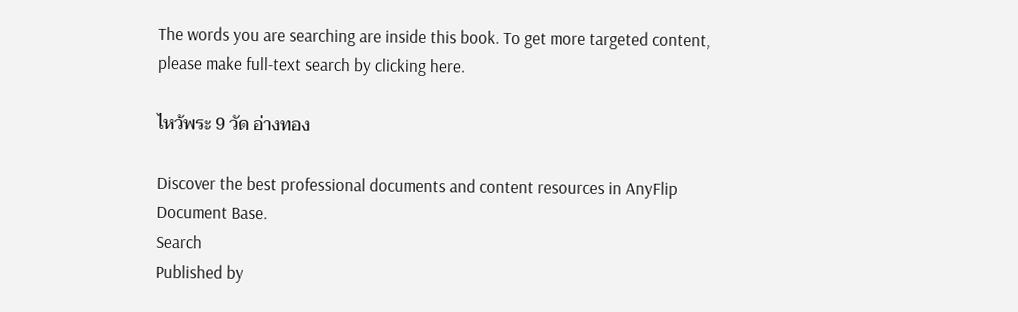The words you are searching are inside this book. To get more targeted content, please make full-text search by clicking here.

ไหว้พระ 9 วัด อ่างทอง

Discover the best professional documents and content resources in AnyFlip Document Base.
Search
Published by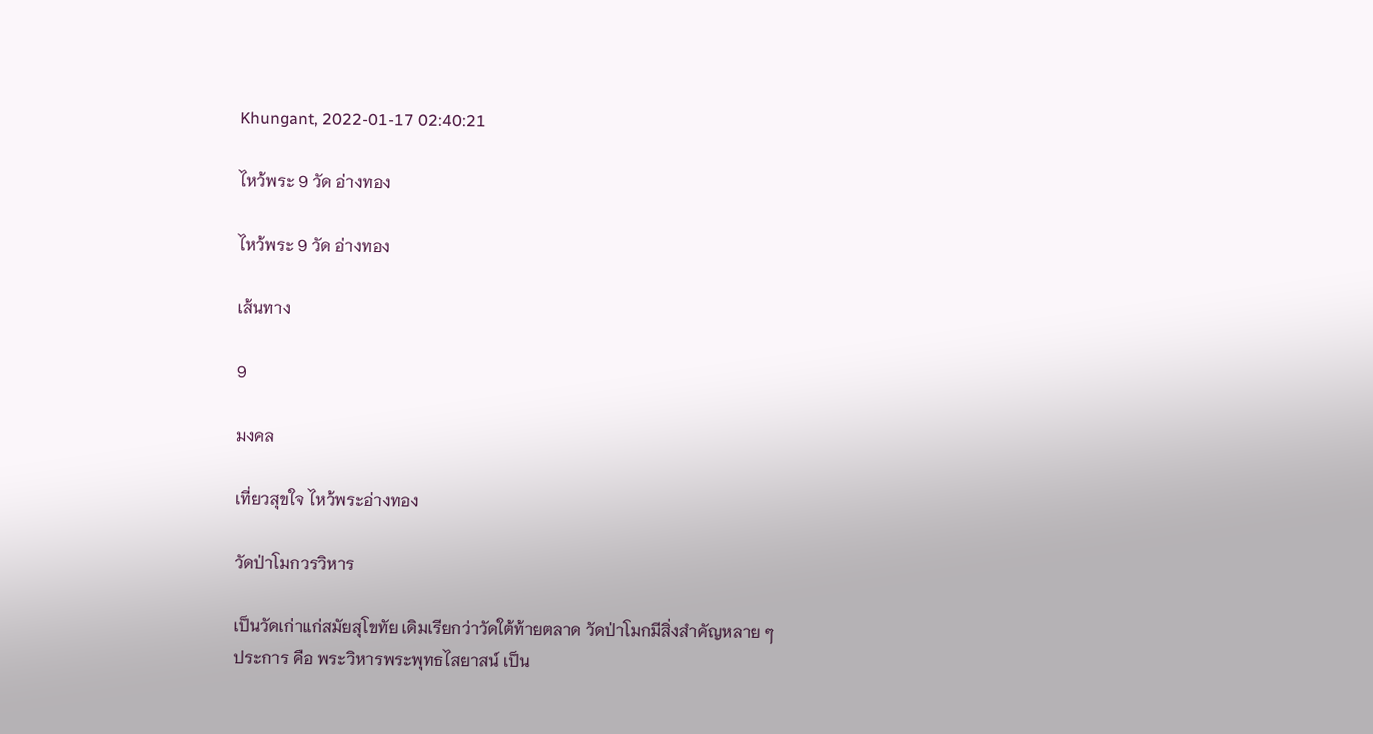Khungant, 2022-01-17 02:40:21

ไหว้พระ 9 วัด อ่างทอง

ไหว้พระ 9 วัด อ่างทอง

เส้นทาง

9

มงคล

เที่ยวสุขใจ ไหว้พระอ่างทอง

วัดป่าโมกวรวิหาร

เป็นวัดเก่าแก่สมัยสุโขทัย เดิมเรียกว่าวัดใต้ท้ายตลาด วัดป่าโมกมีสิ่งสำคัญหลาย ๆ
ประการ คือ พระวิหารพระพุทธไสยาสน์ เป็น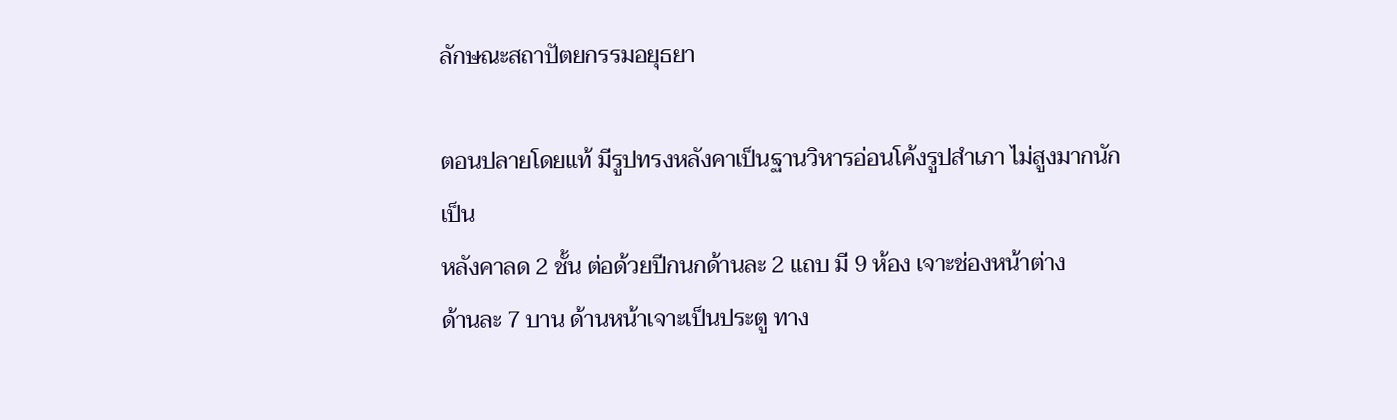ลักษณะสถาปัตยกรรมอยุธยา

ตอนปลายโดยแท้ มีรูปทรงหลังคาเป็นฐานวิหารอ่อนโค้งรูปสำเภา ไม่สูงมากนักเป็น
หลังคาลด 2 ชั้น ต่อด้วยปีกนกด้านละ 2 แถบ มี 9 ห้อง เจาะช่องหน้าต่าง
ด้านละ 7 บาน ด้านหน้าเจาะเป็นประตู ทาง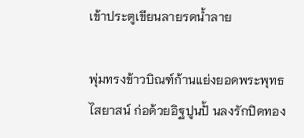เข้าประตูเขียนลายรดน้ำลาย

พุ่มทรงข้าวบิณฑ์ก้านแย่งยอดพระพุทธไสยาสน์ ก่อด้วยอิฐปูนปั้ นลงรักปิดทอง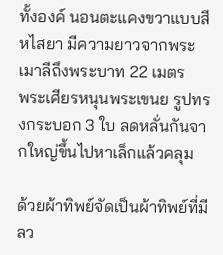ทั้งองค์ นอนตะแคงขวาแบบสีหไสยา มีความยาวจากพระเมาลีถึงพระบาท 22 เมตร
พระเศียรหนุนพระเขนย รูปทรงกระบอก 3 ใบ ลดหลั่นกันจากใหญ่ขึ้นไปหาเล็กแล้วคลุม

ด้วยผ้าทิพย์จัดเป็นผ้าทิพย์ที่มีลว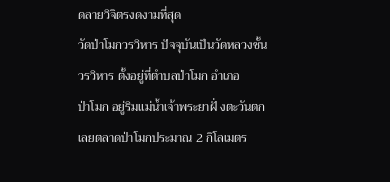ดลายวิจิตรงดงามที่สุด
วัดป่าโมกวรวิหาร ปัจจุบันเป็นวัดหลวงชั้นวรวิหาร ตั้งอยู่ที่ตำบลป่าโมก อำเภอ
ป่าโมก อยู่ริมแม่น้ำเจ้าพระยาฝั่ งตะวันตก เลยตลาดป่าโมกประมาณ 2 กิโลเมตร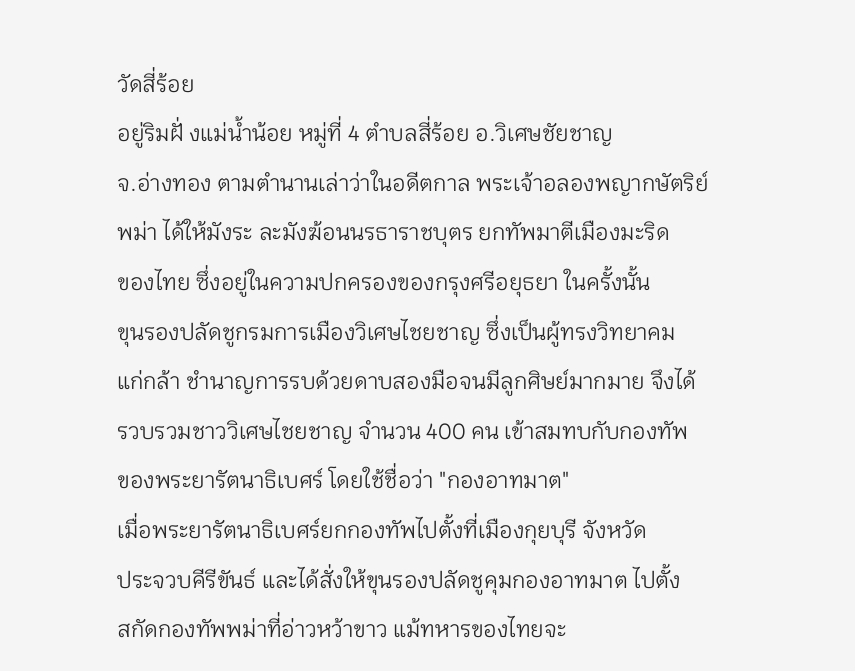วัดสี่ร้อย
อยู่ริมฝั่ งแม่น้ำน้อย หมู่ที่ 4 ตำบลสี่ร้อย อ.วิเศษชัยชาญ
จ.อ่างทอง ตามตำนานเล่าว่าในอดีตกาล พระเจ้าอลองพญากษัตริย์
พม่า ได้ให้มังระ ละมังฆ้อนนรธาราชบุตร ยกทัพมาตีเมืองมะริด
ของไทย ซึ่งอยู่ในความปกครองของกรุงศรีอยุธยา ในครั้งนั้น
ขุนรองปลัดชูกรมการเมืองวิเศษไชยชาญ ซึ่งเป็นผู้ทรงวิทยาคม
แก่กล้า ชำนาญการรบด้วยดาบสองมือจนมีลูกศิษย์มากมาย จึงได้
รวบรวมชาววิเศษไชยชาญ จำนวน 400 คน เข้าสมทบกับกองทัพ
ของพระยารัตนาธิเบศร์ โดยใช้ชื่อว่า "กองอาทมาต"
เมื่อพระยารัตนาธิเบศร์ยกกองทัพไปตั้งที่เมืองกุยบุรี จังหวัด
ประจวบคีรีขันธ์ และได้สั่งให้ขุนรองปลัดชูคุมกองอาทมาต ไปตั้ง
สกัดกองทัพพม่าที่อ่าวหว้าขาว แม้ทหารของไทยจะ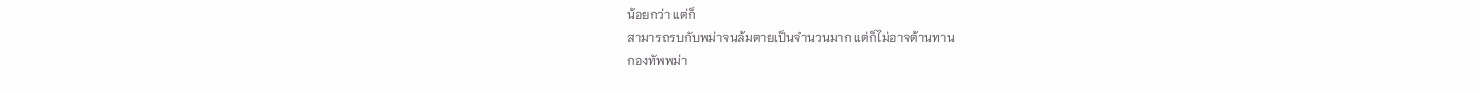น้อยกว่า แต่ก็
สามารถรบกับพม่าจนล้มตายเป็นจำนวนมาก แต่ก็ไม่อาจต้านทาน
กองทัพพม่า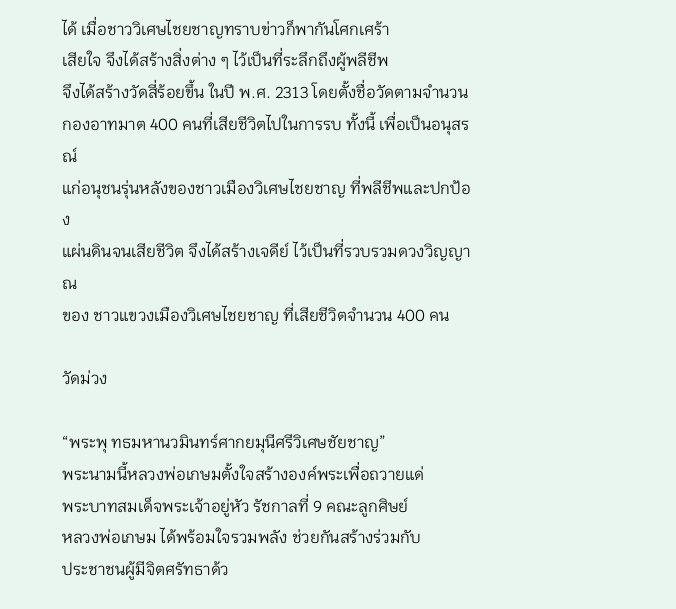ได้ เมื่อชาววิเศษไชยชาญทราบข่าวก็พากันโศกเศร้า
เสียใจ จึงได้สร้างสิ่งต่าง ๆ ไว้เป็นที่ระลึกถึงผู้พลีชีพ
จึงได้สร้างวัดสี่ร้อยขึ้น ในปี พ.ศ. 2313 โดยตั้งชื่อวัดตามจำนวน
กองอาทมาต 400 คนที่เสียชีวิตไปในการรบ ทั้งนี้ เพื่อเป็นอนุสรณ์
แก่อนุชนรุ่นหลังของชาวเมืองวิเศษไชยชาญ ที่พลีชีพและปกป้อง
แผ่นดินจนเสียชีวิต จึงได้สร้างเจดีย์ ไว้เป็นที่รวบรวมดวงวิญญาณ
ของ ชาวแขวงเมืองวิเศษไชยชาญ ที่เสียชีวิตจำนวน 400 คน

วัดม่วง

“พระพุ ทธมหานวมินทร์ศากยมุนีศรีวิเศษชัยชาญ”
พระนามนี้หลวงพ่อเกษมตั้งใจสร้างองค์พระเพื่อถวายแด่
พระบาทสมเด็จพระเจ้าอยู่หัว รัชกาลที่ 9 คณะลูกศิษย์
หลวงพ่อเกษม ได้พร้อมใจรวมพลัง ช่วยกันสร้างร่วมกับ
ประชาชนผู้มีจิตศรัทธาด้ว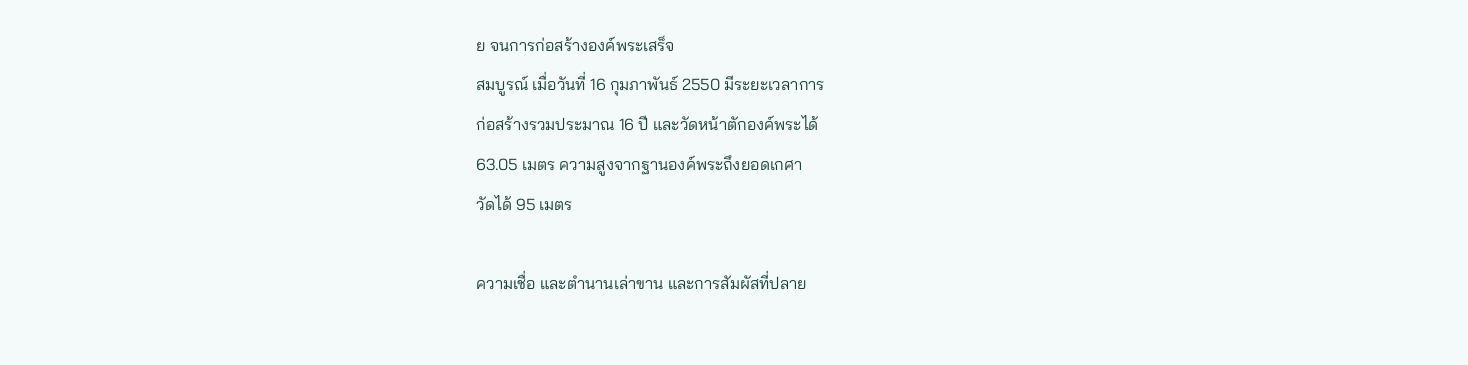ย จนการก่อสร้างองค์พระเสร็จ
สมบูรณ์ เมื่อวันที่ 16 กุมภาพันธ์ 2550 มีระยะเวลาการ
ก่อสร้างรวมประมาณ 16 ปี และวัดหน้าตักองค์พระได้
63.05 เมตร ความสูงจากฐานองค์พระถึงยอดเกศา
วัดได้ 95 เมตร

ความเชื่อ และตำนานเล่าขาน และการสัมผัสที่ปลาย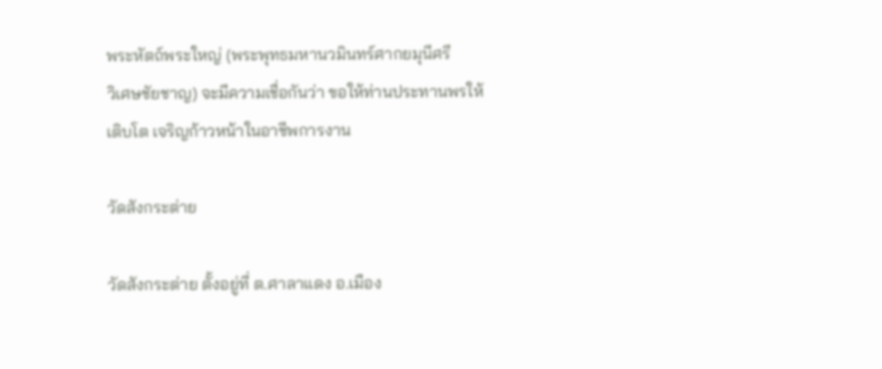พระหัตถ์พระใหญ่ (พระพุทธมหานวมินทร์ศากยมุนีศรี
วิเศษชัยชาญ) จะมีความเชื่อกันว่า ขอให้ท่านประทานพรให้
เติบโต เจริญก้าวหน้าในอาชีพการงาน

วัดสังกระต่าย

วัดสังกระต่าย ตั้งอยู่ที่ ต.ศาลาแดง อ.เมือง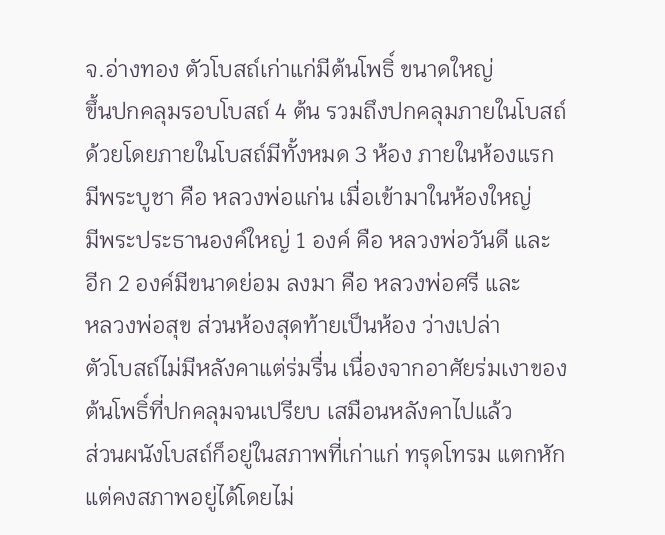จ.อ่างทอง ตัวโบสถ์เก่าแก่มีต้นโพธิ์ ขนาดใหญ่
ขึ้นปกคลุมรอบโบสถ์ 4 ต้น รวมถึงปกคลุมภายในโบสถ์
ด้วยโดยภายในโบสถ์มีทั้งหมด 3 ห้อง ภายในห้องแรก
มีพระบูชา คือ หลวงพ่อแก่น เมื่อเข้ามาในห้องใหญ่
มีพระประธานองค์ใหญ่ 1 องค์ คือ หลวงพ่อวันดี และ
อีก 2 องค์มีขนาดย่อม ลงมา คือ หลวงพ่อศรี และ
หลวงพ่อสุข ส่วนห้องสุดท้ายเป็นห้อง ว่างเปล่า
ตัวโบสถ์ไม่มีหลังคาแต่ร่มรื่น เนื่องจากอาศัยร่มเงาของ
ต้นโพธิ์ที่ปกคลุมจนเปรียบ เสมือนหลังคาไปแล้ว
ส่วนผนังโบสถ์ก็อยู่ในสภาพที่เก่าแก่ ทรุดโทรม แตกหัก
แต่คงสภาพอยู่ได้โดยไม่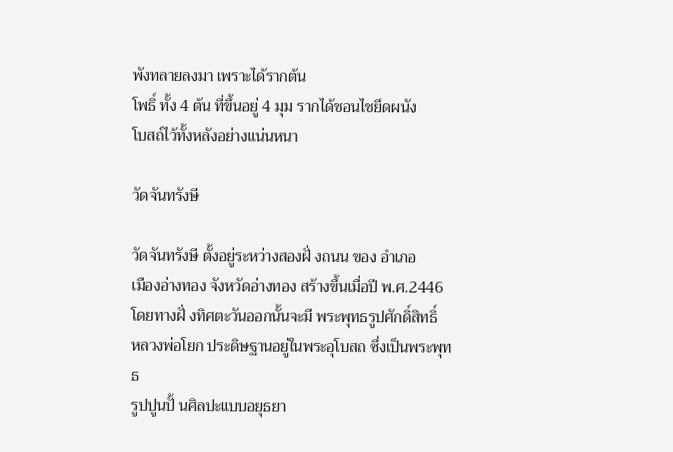พังทลายลงมา เพราะได้รากต้น
โพธิ์ ทั้ง 4 ต้น ที่ขึ้นอยู่ 4 มุม รากได้ชอนไชยึดผนัง
โบสถ์ไว้ทั้งหลังอย่างแน่นหนา

วัดจันทรังษี

วัดจันทรังษี ตั้งอยู่ระหว่างสองฝั่ งถนน ของ อำเภอ
เมืองอ่างทอง จังหวัดอ่างทอง สร้างขึ้นเมื่อปี พ.ศ.2446
โดยทางฝั่ งทิศตะวันออกนั้นจะมี พระพุทธรูปศักดิ์สิทธิ์
หลวงพ่อโยก ประดิษฐานอยู่ในพระอุโบสถ ซึ่งเป็นพระพุทธ
รูปปูนปั้ นศิลปะแบบอยุธยา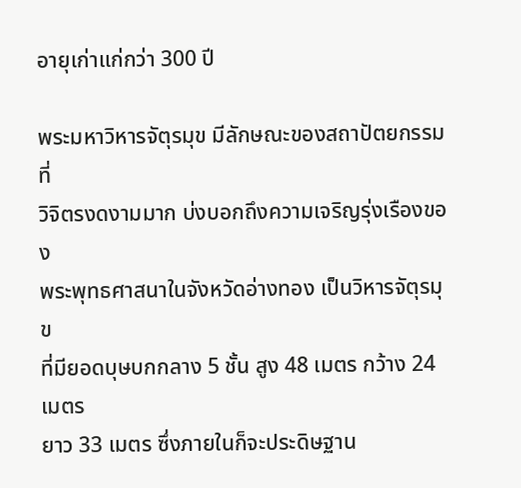อายุเก่าแก่กว่า 300 ปี

พระมหาวิหารจัตุรมุข มีลักษณะของสถาปัตยกรรมที่
วิจิตรงดงามมาก บ่งบอกถึงความเจริญรุ่งเรืองของ
พระพุทธศาสนาในจังหวัดอ่างทอง เป็นวิหารจัตุรมุข
ที่มียอดบุษบกกลาง 5 ชั้น สูง 48 เมตร กว้าง 24 เมตร
ยาว 33 เมตร ซึ่งภายในก็จะประดิษฐาน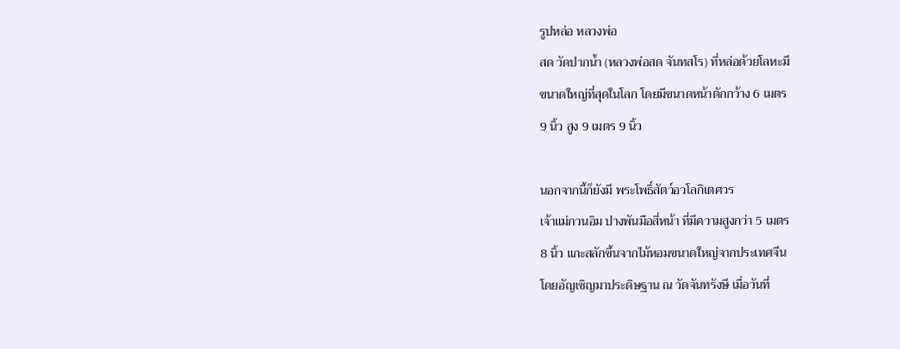รูปหล่อ หลวงพ่อ
สด วัดปากน้ำ (หลวงพ่อสด จันทสโร) ที่หล่อด้วยโลหะมี
ขนาดใหญ่ที่สุดในโลก โดยมีขนาดหน้าตักกว้าง 6 เมตร
9 นิ้ว สูง 9 เมตร 9 นิ้ว

นอกจากนี้ก็ยังมี พระโพธิ์สัตว์อวโลกิเตศวร
เจ้าแม่กวนอิม ปางพันมือสี่หน้า ที่มีความสูงกว่า 5 เมตร
8 นิ้ว แกะสลักขึ้นจากไม้หอมขนาดใหญ่จากประเทศจีน
โดยอัญเชิญมาประดิษฐาน ณ วัดจันทรังษี เมื่อวันที่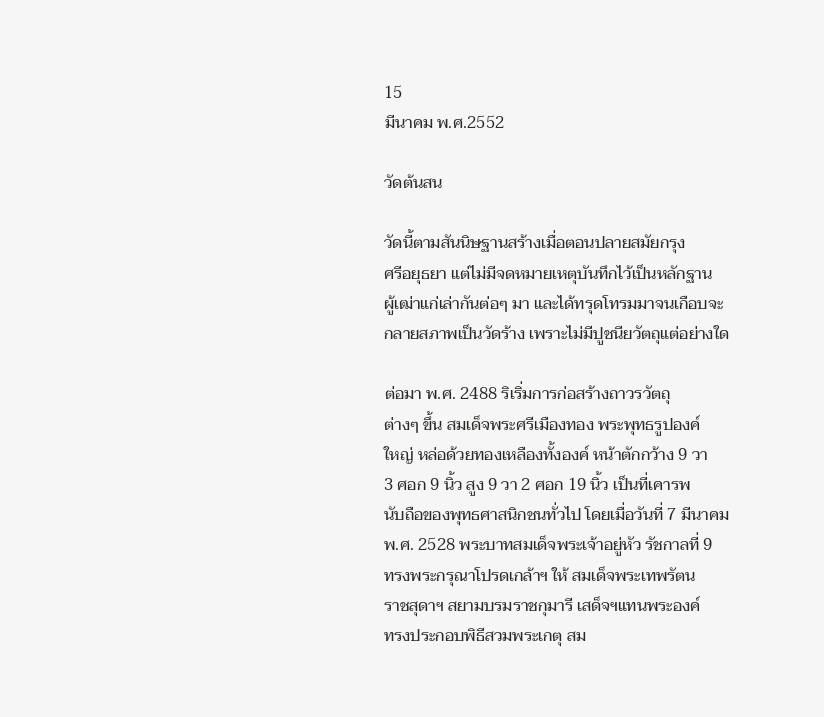15
มีนาคม พ.ศ.2552

วัดต้นสน

วัดนี้ตามสันนิษฐานสร้างเมื่อตอนปลายสมัยกรุง
ศรีอยุธยา แต่ไม่มีจดหมายเหตุบันทึกไว้เป็นหลักฐาน
ผู้เฒ่าแก่เล่ากันต่อๆ มา และได้ทรุดโทรมมาจนเกือบจะ
กลายสภาพเป็นวัดร้าง เพราะไม่มีปูชนียวัตถุแต่อย่างใด

ต่อมา พ.ศ. 2488 ริเริ่มการก่อสร้างถาวรวัตถุ
ต่างๆ ขึ้น สมเด็จพระศรีเมืองทอง พระพุทธรูปองค์
ใหญ่ หล่อด้วยทองเหลืองทั้งองค์ หน้าตักกว้าง 9 วา
3 ศอก 9 นิ้ว สูง 9 วา 2 ศอก 19 นิ้ว เป็นที่เคารพ
นับถือของพุทธศาสนิกชนทั่วไป โดยเมื่อวันที่ 7 มีนาคม
พ.ศ. 2528 พระบาทสมเด็จพระเจ้าอยู่หัว รัชกาลที่ 9
ทรงพระกรุณาโปรดเกล้าฯ ให้ สมเด็จพระเทพรัตน
ราชสุดาฯ สยามบรมราชกุมารี เสด็จฯแทนพระองค์
ทรงประกอบพิธีสวมพระเกตุ สม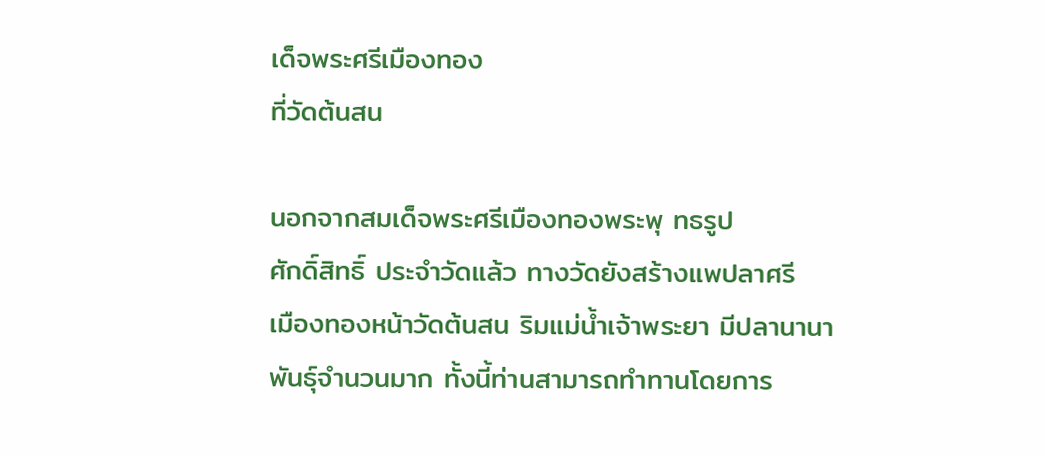เด็จพระศรีเมืองทอง
ที่วัดต้นสน

นอกจากสมเด็จพระศรีเมืองทองพระพุ ทธรูป
ศักดิ์สิทธิ์ ประจำวัดแล้ว ทางวัดยังสร้างแพปลาศรี
เมืองทองหน้าวัดต้นสน ริมแม่น้ำเจ้าพระยา มีปลานานา
พันธุ์จำนวนมาก ทั้งนี้ท่านสามารถทำทานโดยการ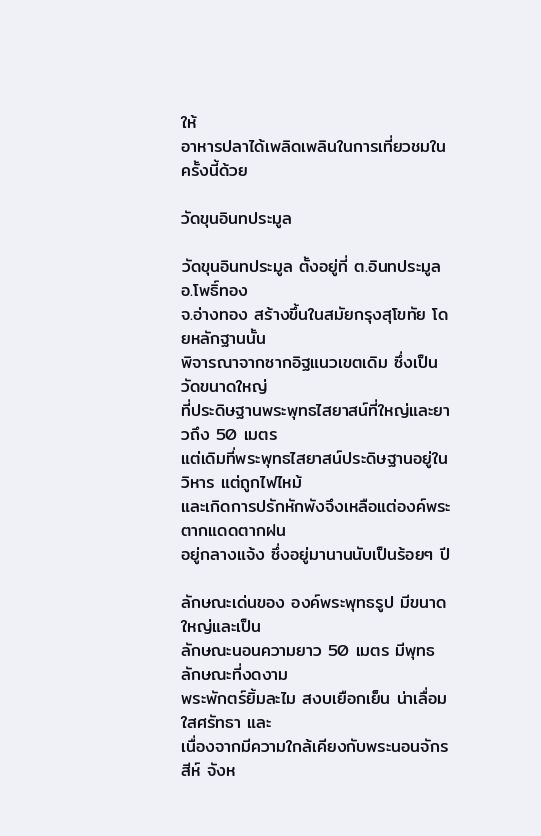ให้
อาหารปลาได้เพลิดเพลินในการเที่ยวชมในครั้งนี้ด้วย

วัดขุนอินทประมูล

วัดขุนอินทประมูล ตั้งอยู่ที่ ต.อินทประมูล อ.โพธิ์ทอง
จ.อ่างทอง สร้างขึ้นในสมัยกรุงสุโขทัย โดยหลักฐานนั้น
พิจารณาจากซากอิฐแนวเขตเดิม ซึ่งเป็นวัดขนาดใหญ่
ที่ประดิษฐานพระพุทธไสยาสน์ที่ใหญ่และยาวถึง 50 เมตร
แต่เดิมที่พระพุทธไสยาสน์ประดิษฐานอยู่ในวิหาร แต่ถูกไฟไหม้
และเกิดการปรักหักพังจึงเหลือแต่องค์พระตากแดดตากฝน
อยู่กลางแจ้ง ซึ่งอยู่มานานนับเป็นร้อยๆ ปี

ลักษณะเด่นของ องค์พระพุทธรูป มีขนาดใหญ่และเป็น
ลักษณะนอนความยาว 50 เมตร มีพุทธลักษณะที่งดงาม
พระพักตร์ยิ้มละไม สงบเยือกเย็น น่าเลื่อมใสศรัทธา และ
เนื่องจากมีความใกล้เคียงกับพระนอนจักรสีห์ จังห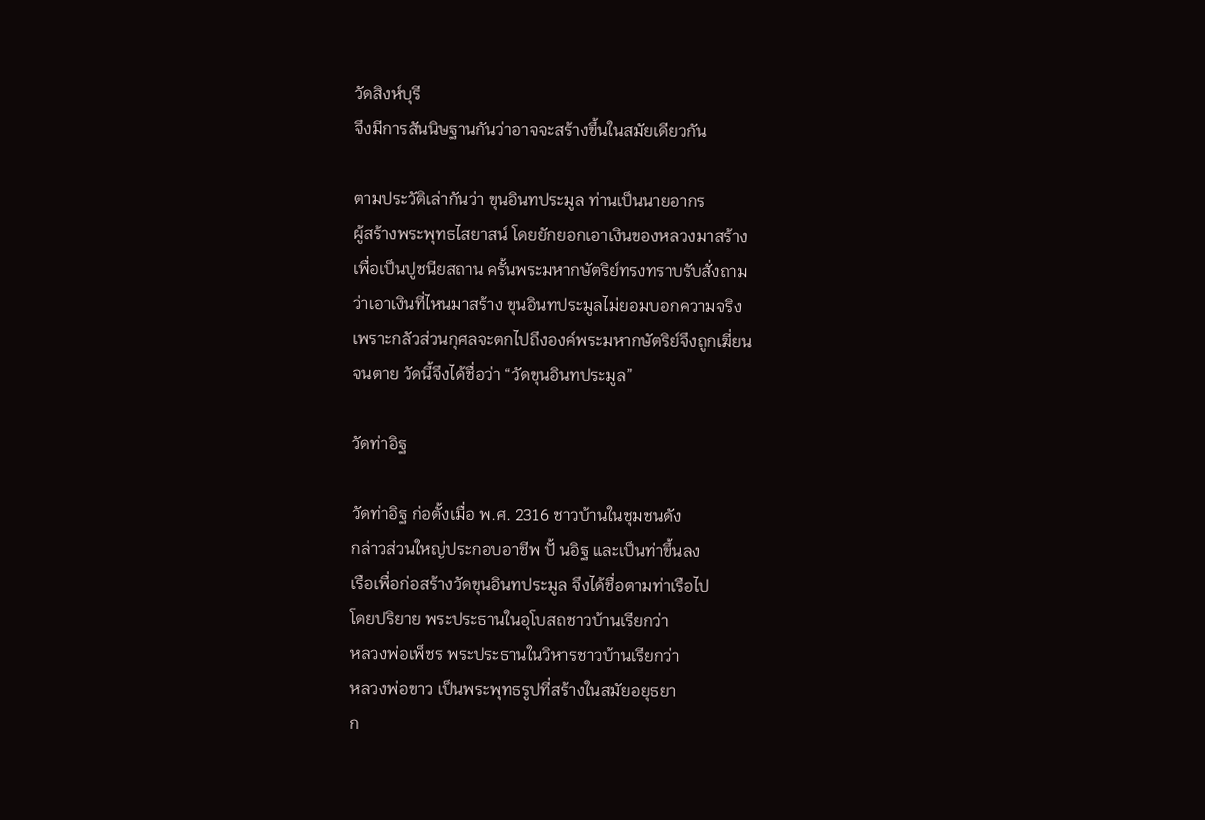วัดสิงห์บุรี
จึงมีการสันนิษฐานกันว่าอาจจะสร้างขึ้นในสมัยเดียวกัน

ตามประวัติเล่ากันว่า ขุนอินทประมูล ท่านเป็นนายอากร
ผู้สร้างพระพุทธไสยาสน์ โดยยักยอกเอาเงินของหลวงมาสร้าง
เพื่อเป็นปูชนียสถาน ครั้นพระมหากษัตริย์ทรงทราบรับสั่งถาม
ว่าเอาเงินที่ไหนมาสร้าง ขุนอินทประมูลไม่ยอมบอกความจริง
เพราะกลัวส่วนกุศลจะตกไปถึงองค์พระมหากษัตริย์จึงถูกเฆี่ยน
จนตาย วัดนี้จึงได้ชื่อว่า “วัดขุนอินทประมูล”

วัดท่าอิฐ

วัดท่าอิฐ ก่อตั้งเมื่อ พ.ศ. 2316 ชาวบ้านในชุมชนดัง
กล่าวส่วนใหญ่ประกอบอาชีพ ปั้ นอิฐ และเป็นท่าขึ้นลง
เรือเพื่อก่อสร้างวัดขุนอินทประมูล จึงได้ชื่อตามท่าเรือไป
โดยปริยาย พระประธานในอุโบสถชาวบ้านเรียกว่า
หลวงพ่อเพ็ชร พระประธานในวิหารชาวบ้านเรียกว่า
หลวงพ่อขาว เป็นพระพุทธรูปที่สร้างในสมัยอยุธยา
ก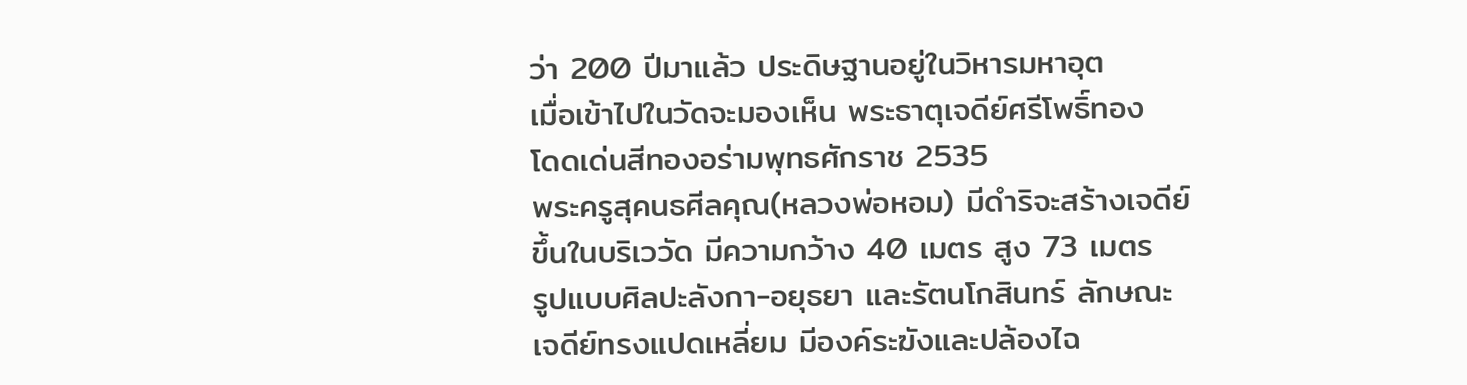ว่า 200 ปีมาแล้ว ประดิษฐานอยู่ในวิหารมหาอุต
เมื่อเข้าไปในวัดจะมองเห็น พระธาตุเจดีย์ศรีโพธิ์ทอง
โดดเด่นสีทองอร่ามพุทธศักราช 2535
พระครูสุคนธศีลคุณ(หลวงพ่อหอม) มีดำริจะสร้างเจดีย์
ขึ้นในบริเววัด มีความกว้าง 40 เมตร สูง 73 เมตร
รูปแบบศิลปะลังกา-อยุธยา และรัตนโกสินทร์ ลักษณะ
เจดีย์ทรงแปดเหลี่ยม มีองค์ระฆังและปล้องไฉ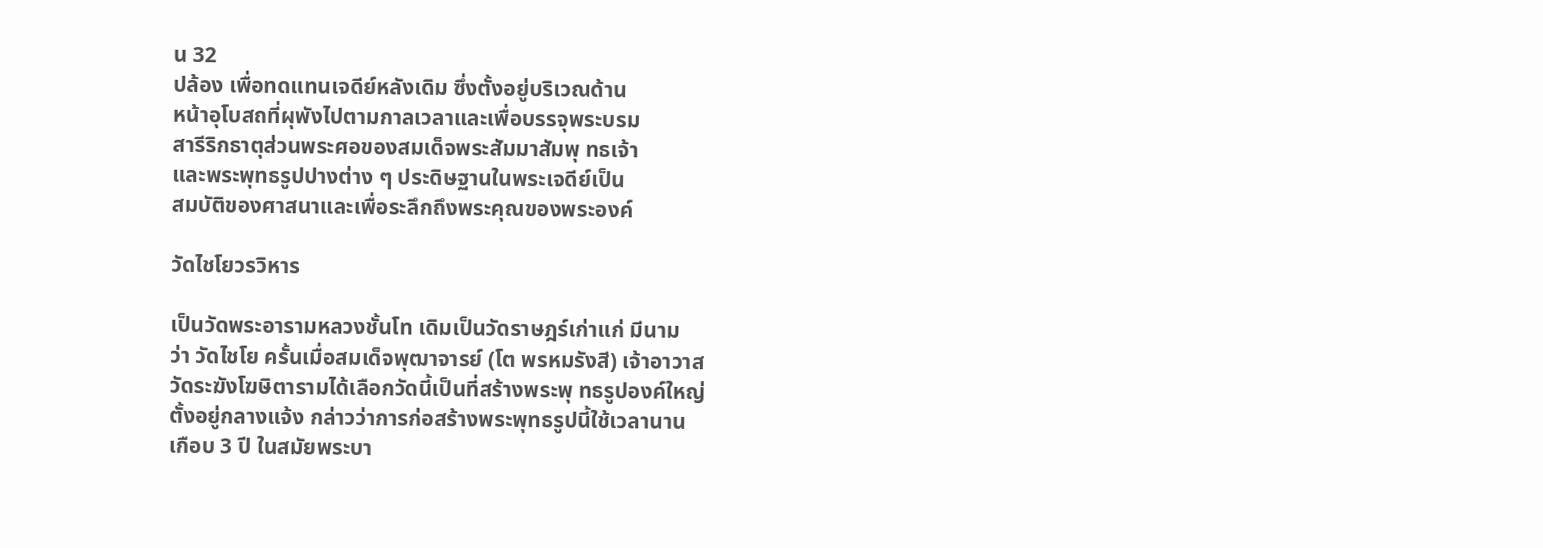น 32
ปล้อง เพื่อทดแทนเจดีย์หลังเดิม ซึ่งตั้งอยู่บริเวณด้าน
หน้าอุโบสถที่ผุพังไปตามกาลเวลาและเพื่อบรรจุพระบรม
สารีริกธาตุส่วนพระศอของสมเด็จพระสัมมาสัมพุ ทธเจ้า
และพระพุทธรูปปางต่าง ๆ ประดิษฐานในพระเจดีย์เป็น
สมบัติของศาสนาและเพื่อระลึกถึงพระคุณของพระองค์

วัดไชโยวรวิหาร

เป็นวัดพระอารามหลวงชั้นโท เดิมเป็นวัดราษฎร์เก่าแก่ มีนาม
ว่า วัดไชโย ครั้นเมื่อสมเด็จพุฒาจารย์ (โต พรหมรังสี) เจ้าอาวาส
วัดระฆังโฆษิตารามได้เลือกวัดนี้เป็นที่สร้างพระพุ ทธรูปองค์ใหญ่
ตั้งอยู่กลางแจ้ง กล่าวว่าการก่อสร้างพระพุทธรูปนี้ใช้เวลานาน
เกือบ 3 ปี ในสมัยพระบา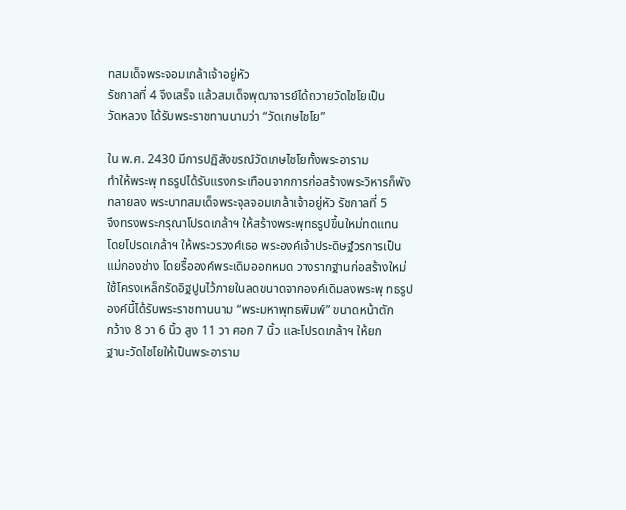ทสมเด็จพระจอมเกล้าเจ้าอยู่หัว
รัชกาลที่ 4 จึงเสร็จ แล้วสมเด็จพุฒาจารย์ได้ถวายวัดไชโยเป็น
วัดหลวง ได้รับพระราชทานนามว่า “วัดเกษไชโย”

ใน พ.ศ. 2430 มีการปฏิสังขรณ์วัดเกษไชโยทั้งพระอาราม
ทำให้พระพุ ทธรูปได้รับแรงกระเทือนจากการก่อสร้างพระวิหารก็พัง
ทลายลง พระบาทสมเด็จพระจุลจอมเกล้าเจ้าอยู่หัว รัชกาลที่ 5
จึงทรงพระกรุณาโปรดเกล้าฯ ให้สร้างพระพุทธรูปขึ้นใหม่ทดแทน
โดยโปรดเกล้าฯ ให้พระวรวงศ์เธอ พระองค์เจ้าประดิษฐ์วรการเป็น
แม่กองช่าง โดยรื้อองค์พระเดิมออกหมด วางรากฐานก่อสร้างใหม่
ใช้โครงเหล็กรัดอิฐปูนไว้ภายในลดขนาดจากองค์เดิมลงพระพุ ทธรูป
องค์นี้ได้รับพระราชทานนาม “พระมหาพุทธพิมพ์” ขนาดหน้าตัก
กว้าง 8 วา 6 นิ้ว สูง 11 วา ศอก 7 นิ้ว และโปรดเกล้าฯ ให้ยก
ฐานะวัดไชโยให้เป็นพระอาราม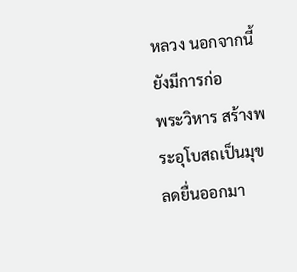หลวง นอกจากนี้ยังมีการก่อ
พระวิหาร สร้างพระอุโบสถเป็นมุขลดยื่นออกมา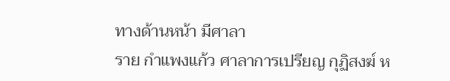ทางด้านหน้า มีศาลา
ราย กำแพงแก้ว ศาลาการเปรียญ กุฏิสงฆ์ ห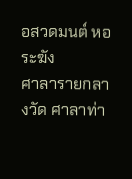อสวดมนต์ หอระฆัง
ศาลารายกลางวัด ศาลาท่า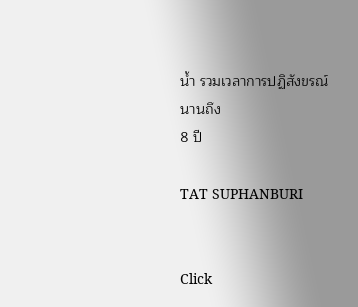น้ำ รวมเวลาการปฏิสังขรณ์นานถึง
8 ปี

TAT SUPHANBURI


Click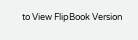to View FlipBook Version